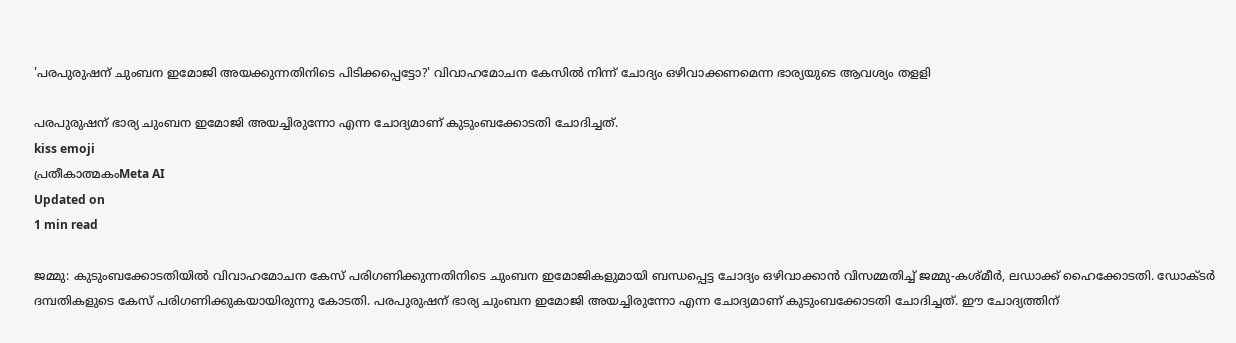'പരപുരുഷന് ചുംബന ഇമോജി അയക്കുന്നതിനിടെ പിടിക്കപ്പെട്ടോ?' വിവാഹമോചന കേസില്‍ നിന്ന് ചോദ്യം ഒഴിവാക്കണമെന്ന ഭാര്യയുടെ ആവശ്യം തളളി

പരപുരുഷന് ഭാര്യ ചുംബന ഇമോജി അയച്ചിരുന്നോ എന്ന ചോദ്യമാണ് കുടുംബക്കോടതി ചോദിച്ചത്.
kiss emoji
പ്രതീകാത്മകംMeta AI
Updated on
1 min read

ജമ്മു: കുടുംബക്കോടതിയില്‍ വിവാഹമോചന കേസ് പരിഗണിക്കുന്നതിനിടെ ചുംബന ഇമോജികളുമായി ബന്ധപ്പെട്ട ചോദ്യം ഒഴിവാക്കാന്‍ വിസമ്മതിച്ച് ജമ്മു-കശ്മീര്‍, ലഡാക്ക് ഹൈക്കോടതി. ഡോക്ടര്‍ ദമ്പതികളുടെ കേസ് പരിഗണിക്കുകയായിരുന്നു കോടതി. പരപുരുഷന് ഭാര്യ ചുംബന ഇമോജി അയച്ചിരുന്നോ എന്ന ചോദ്യമാണ് കുടുംബക്കോടതി ചോദിച്ചത്. ഈ ചോദ്യത്തിന്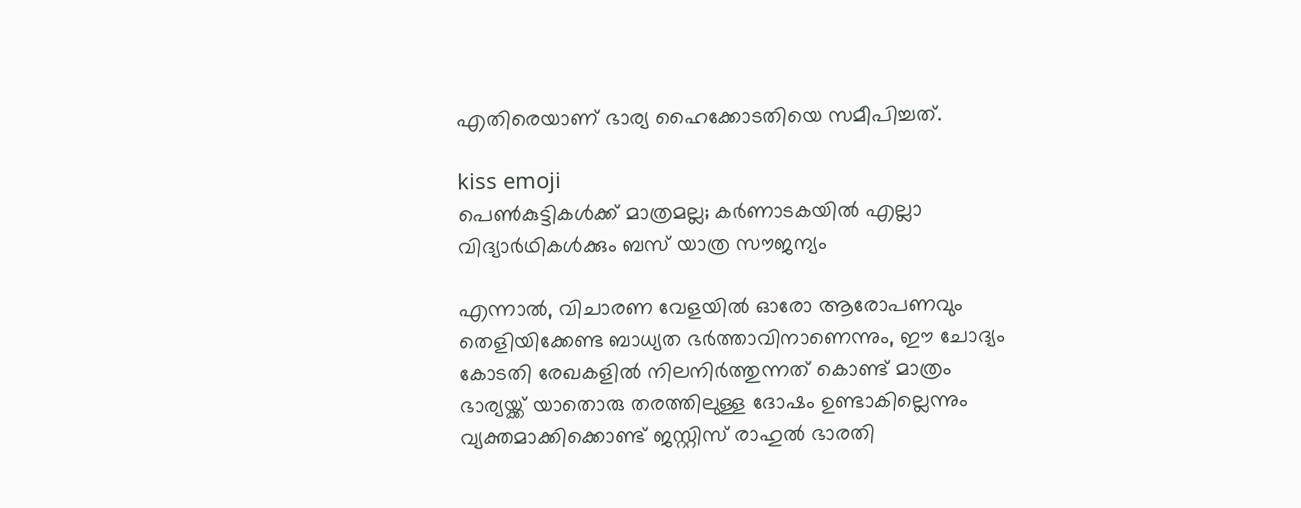എതിരെയാണ് ഭാര്യ ഹൈക്കോടതിയെ സമീപിച്ചത്.

kiss emoji
പെണ്‍കുട്ടികള്‍ക്ക് മാത്രമല്ല; കര്‍ണാടകയില്‍ എല്ലാ വിദ്യാര്‍ഥികള്‍ക്കും ബസ് യാത്ര സൗജന്യം

എന്നാല്‍, വിചാരണ വേളയില്‍ ഓരോ ആരോപണവും തെളിയിക്കേണ്ട ബാധ്യത ഭര്‍ത്താവിനാണെന്നും, ഈ ചോദ്യം കോടതി രേഖകളില്‍ നിലനിര്‍ത്തുന്നത് കൊണ്ട് മാത്രം ഭാര്യയ്ക്ക് യാതൊരു തരത്തിലുള്ള ദോഷം ഉണ്ടാകില്ലെന്നും വ്യക്തമാക്കിക്കൊണ്ട് ജസ്റ്റിസ് രാഹുല്‍ ഭാരതി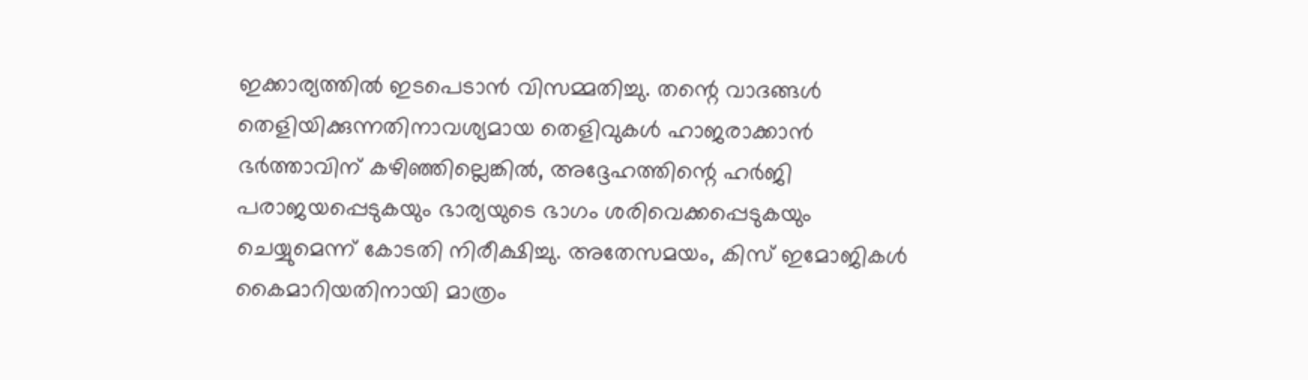ഇക്കാര്യത്തില്‍ ഇടപെടാന്‍ വിസമ്മതിച്ചു. തന്റെ വാദങ്ങള്‍ തെളിയിക്കുന്നതിനാവശ്യമായ തെളിവുകള്‍ ഹാജരാക്കാന്‍ ഭര്‍ത്താവിന് കഴിഞ്ഞില്ലെങ്കില്‍, അദ്ദേഹത്തിന്റെ ഹര്‍ജി പരാജയപ്പെടുകയും ഭാര്യയുടെ ഭാഗം ശരിവെക്കപ്പെടുകയും ചെയ്യുമെന്ന് കോടതി നിരീക്ഷിച്ചു. അതേസമയം, കിസ് ഇമോജികള്‍ കൈമാറിയതിനായി മാത്രം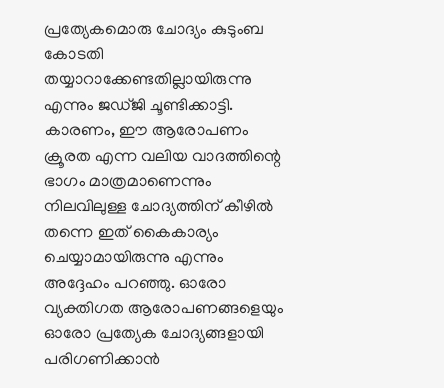പ്രത്യേകമൊരു ചോദ്യം കുടുംബ കോടതി തയ്യാറാക്കേണ്ടതില്ലായിരുന്നു എന്നും ജഡ്ജി ചൂണ്ടിക്കാട്ടി. കാരണം, ഈ ആരോപണം ക്രൂരത എന്ന വലിയ വാദത്തിന്റെ ഭാഗം മാത്രമാണെന്നും നിലവിലുള്ള ചോദ്യത്തിന് കീഴില്‍ തന്നെ ഇത് കൈകാര്യം ചെയ്യാമായിരുന്നു എന്നും അദ്ദേഹം പറഞ്ഞു. ഓരോ വ്യക്തിഗത ആരോപണങ്ങളെയും ഓരോ പ്രത്യേക ചോദ്യങ്ങളായി പരിഗണിക്കാന്‍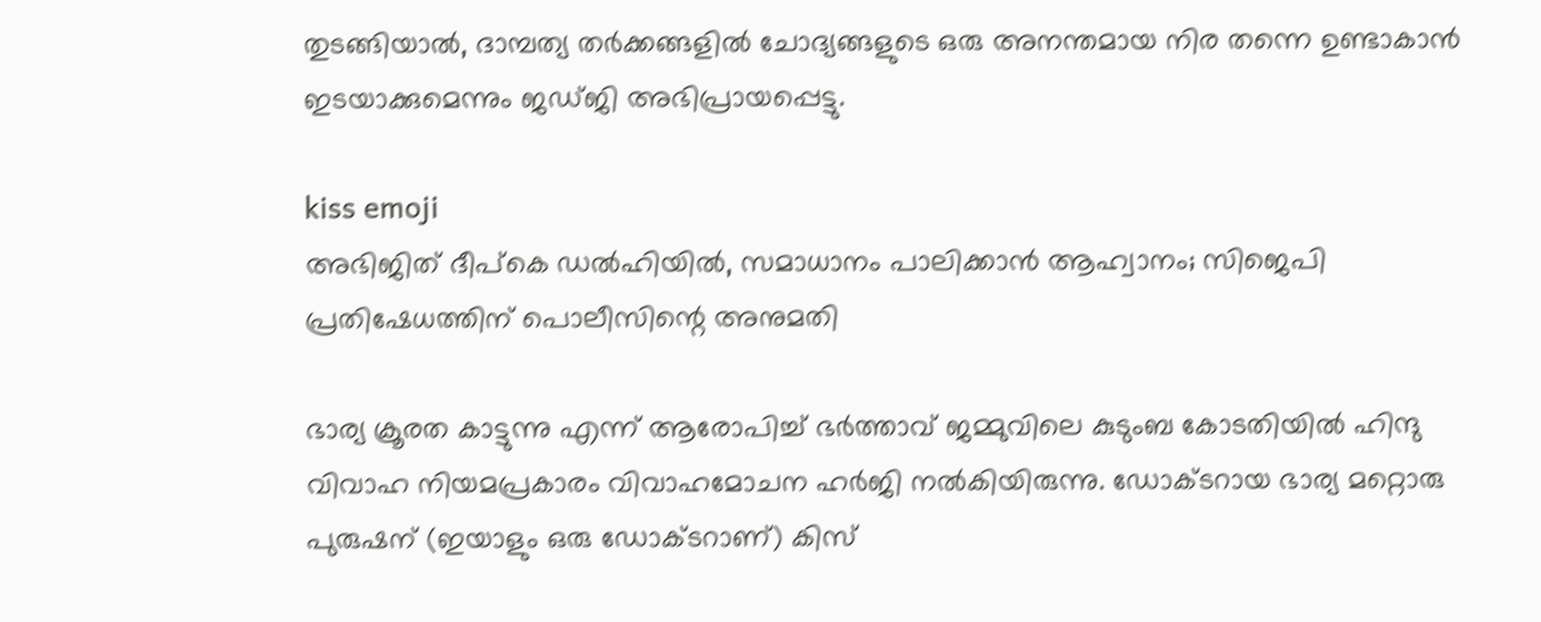തുടങ്ങിയാല്‍, ദാമ്പത്യ തര്‍ക്കങ്ങളില്‍ ചോദ്യങ്ങളുടെ ഒരു അനന്തമായ നിര തന്നെ ഉണ്ടാകാന്‍ ഇടയാക്കുമെന്നും ജഡ്ജി അഭിപ്രായപ്പെട്ടു.

kiss emoji
അഭിജിത് ദീപ്‌കെ ഡല്‍ഹിയില്‍, സമാധാനം പാലിക്കാന്‍ ആഹ്വാനം; സിജെപി പ്രതിഷേധത്തിന് പൊലീസിന്റെ അനുമതി

ഭാര്യ ക്രൂരത കാട്ടുന്നു എന്ന് ആരോപിച്ച് ഭര്‍ത്താവ് ജമ്മുവിലെ കുടുംബ കോടതിയില്‍ ഹിന്ദു വിവാഹ നിയമപ്രകാരം വിവാഹമോചന ഹര്‍ജി നല്‍കിയിരുന്നു. ഡോക്ടറായ ഭാര്യ മറ്റൊരു പുരുഷന് (ഇയാളും ഒരു ഡോക്ടറാണ്) കിസ്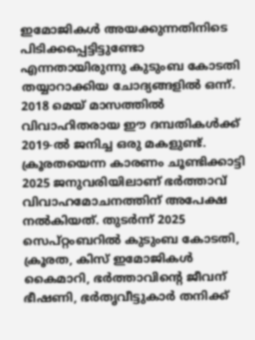ഇമോജികള്‍ അയക്കുന്നതിനിടെ പിടിക്കപ്പെട്ടിട്ടുണ്ടോ എന്നതായിരുന്നു കുടുംബ കോടതി തയ്യാറാക്കിയ ചോദ്യങ്ങളില്‍ ഒന്ന്. 2018 മെയ് മാസത്തില്‍ വിവാഹിതരായ ഈ ദമ്പതികള്‍ക്ക് 2019-ല്‍ ജനിച്ച ഒരു മകളുണ്ട്. ക്രൂരതയെന്ന കാരണം ചൂണ്ടിക്കാട്ടി 2025 ജനുവരിയിലാണ് ഭര്‍ത്താവ് വിവാഹമോചനത്തിന് അപേക്ഷ നല്‍കിയത്. തുടര്‍ന്ന് 2025 സെപ്റ്റംബറില്‍ കുടുംബ കോടതി, ക്രൂരത, കിസ് ഇമോജികള്‍ കൈമാറി, ഭര്‍ത്താവിന്റെ ജീവന് ഭീഷണി, ഭര്‍തൃവീട്ടുകാര്‍ തനിക്ക്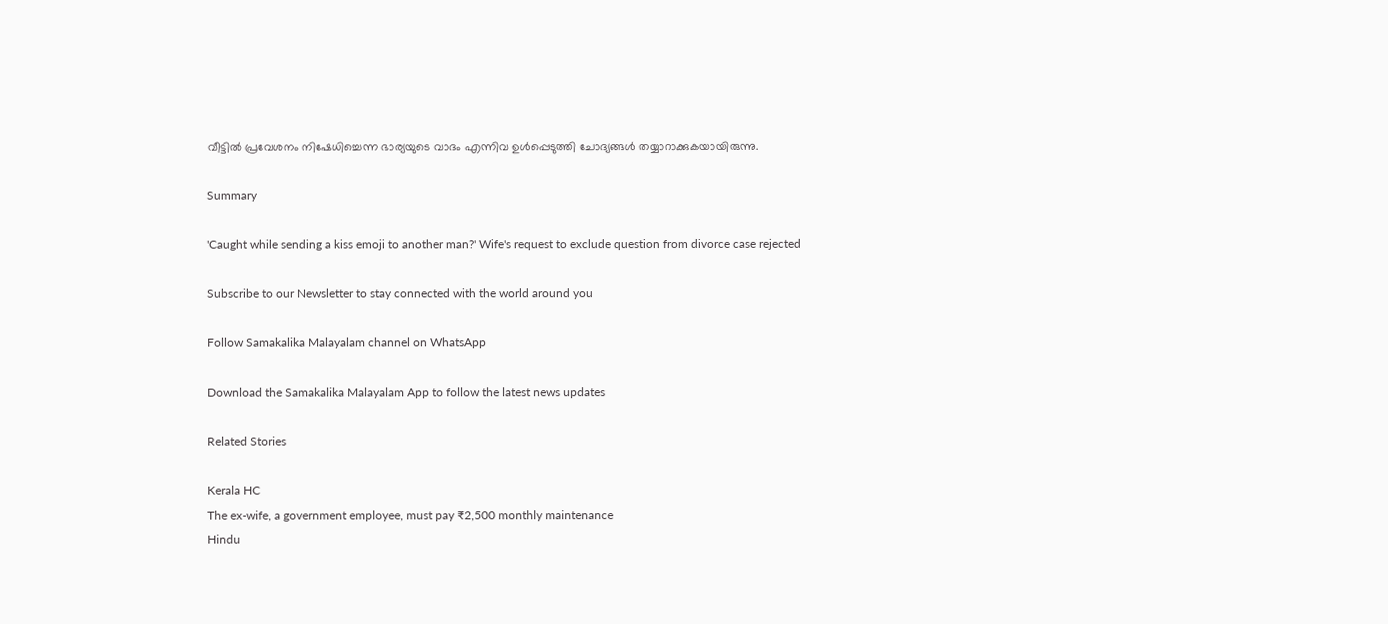വീട്ടില്‍ പ്രവേശനം നിഷേധിച്ചെന്ന ഭാര്യയുടെ വാദം എന്നിവ ഉള്‍പ്പെടുത്തി ചോദ്യങ്ങള്‍ തയ്യാറാക്കുകയായിരുന്നു.

Summary

'Caught while sending a kiss emoji to another man?' Wife's request to exclude question from divorce case rejected

Subscribe to our Newsletter to stay connected with the world around you

Follow Samakalika Malayalam channel on WhatsApp

Download the Samakalika Malayalam App to follow the latest news updates

Related Stories

Kerala HC
The ex-wife, a government employee, must pay ₹2,500 monthly maintenance
Hindu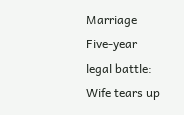Marriage
Five-year legal battle: Wife tears up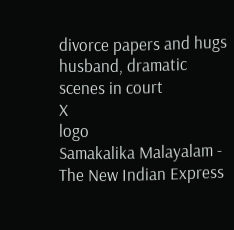divorce papers and hugs husband, dramatic scenes in court
X
logo
Samakalika Malayalam - The New Indian Express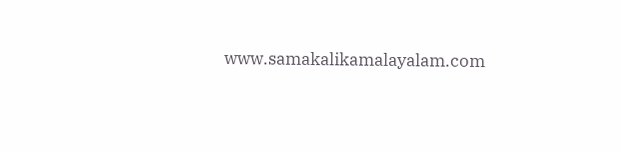www.samakalikamalayalam.com